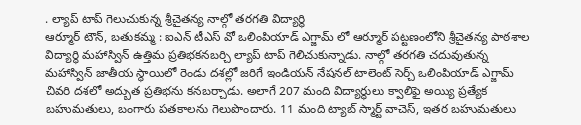. ల్యాప్ టాప్ గెలుచుకున్న శ్రీచైతన్య నాల్గో తరగతి విద్యార్థి
ఆర్మూర్ టౌన్, బతుకమ్మ : ఐఎన్ టీఎస్ వో ఒలింపియాడ్ ఎగ్జామ్ లో ఆర్మూర్ పట్టణంలోని శ్రీచైతన్య పాఠశాల విద్యార్థి మహాస్విన్ ఉత్తిమ ప్రతిభకనబర్చి ల్యాప్ టాప్ గెలిచుకున్నాడు. నాల్గో తరగతి చదువుతున్న మహాస్విన్ జాతీయ స్థాయిలో రెండు దశల్లో జరిగే ఇండియన్ నేషనల్ టాలెంట్ సెర్చ్ ఒలింపియాడ్ ఎగ్జామ్ చివరి దశలో అద్బుత ప్రతిభను కనబర్చాడు. అలాగే 207 మంది విద్యార్థులు క్వాలిఫై అయ్యి ప్రత్యేక బహుమతులు, బంగారు పతకాలను గెలుపొందారు. 11 మంది ట్యాబ్ స్మార్ట్ వాచెస్, ఇతర బహుమతులు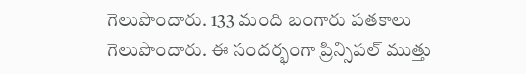గెలుపొందారు. 133 మంది బంగారు పతకాలు గెలుపొందారు. ఈ సందర్భంగా ప్రిన్సిపల్ ముత్తు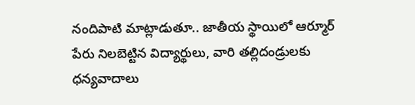నందిపాటి మాట్లాడుతూ.. జాతీయ స్థాయిలో ఆర్మూర్ పేరు నిలబెట్టిన విద్యార్థులు, వారి తల్లిదండ్రులకు ధన్యవాదాలు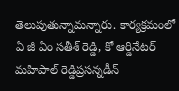తెలుపుతున్నామన్నారు. కార్యక్రమంలో ఏ జీ ఏం సతీశ్ రెడ్డి, కో ఆర్డినేటర్ మహిపాల్ రెడ్డిప్రసన్నడీన్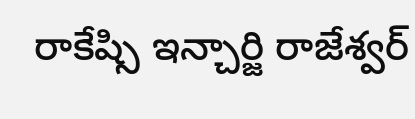రాకేష్సి ఇన్చార్జి రాజేశ్వర్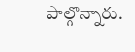పాల్గొన్నారు.